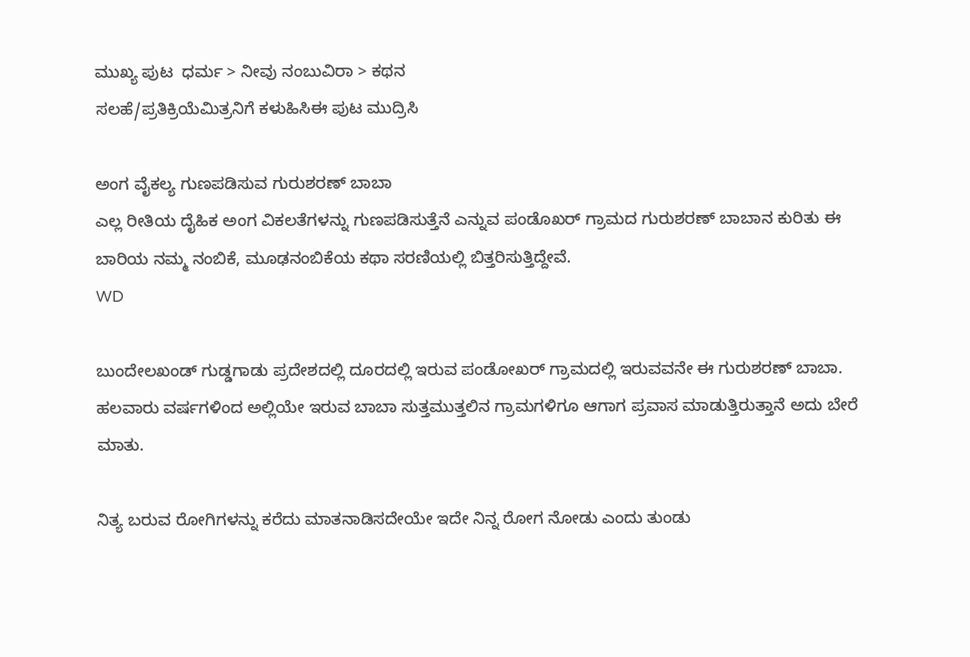ಮುಖ್ಯ ಪುಟ  ಧರ್ಮ > ನೀವು ನಂಬುವಿರಾ > ಕಥನ
ಸಲಹೆ/ಪ್ರತಿಕ್ರಿಯೆಮಿತ್ರನಿಗೆ ಕಳುಹಿಸಿಈ ಪುಟ ಮುದ್ರಿಸಿ

ಅಂಗ ವೈಕಲ್ಯ ಗುಣಪಡಿಸುವ ಗುರುಶರಣ್ ಬಾಬಾ
ಎಲ್ಲ ರೀತಿಯ ದೈಹಿಕ ಅಂಗ ವಿಕಲತೆಗಳನ್ನು ಗುಣಪಡಿಸುತ್ತೆನೆ ಎನ್ನುವ ಪಂಡೊಖರ್ ಗ್ರಾಮದ ಗುರುಶರಣ್ ಬಾಬಾನ ಕುರಿತು ಈ ಬಾರಿಯ ನಮ್ಮ ನಂಬಿಕೆ, ಮೂಢನಂಬಿಕೆಯ ಕಥಾ ಸರಣಿಯಲ್ಲಿ ಬಿತ್ತರಿಸುತ್ತಿದ್ದೇವೆ.
WD

ಬುಂದೇಲಖಂಡ್ ಗುಡ್ಡಗಾಡು ಪ್ರದೇಶದಲ್ಲಿ ದೂರದಲ್ಲಿ ಇರುವ ಪಂಡೋಖರ್ ಗ್ರಾಮದಲ್ಲಿ ಇರುವವನೇ ಈ ಗುರುಶರಣ್ ಬಾಬಾ. ಹಲವಾರು ವರ್ಷಗಳಿಂದ ಅಲ್ಲಿಯೇ ಇರುವ ಬಾಬಾ ಸುತ್ತಮುತ್ತಲಿನ ಗ್ರಾಮಗಳಿಗೂ ಆಗಾಗ ಪ್ರವಾಸ ಮಾಡುತ್ತಿರುತ್ತಾನೆ ಅದು ಬೇರೆ ಮಾತು.

ನಿತ್ಯ ಬರುವ ರೋಗಿಗಳನ್ನು ಕರೆದು ಮಾತನಾಡಿಸದೇಯೇ ಇದೇ ನಿನ್ನ ರೋಗ ನೋಡು ಎಂದು ತುಂಡು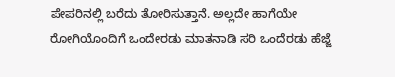ಪೇಪರಿನಲ್ಲಿ ಬರೆದು ತೋರಿಸುತ್ತಾನೆ. ಅಲ್ಲದೇ ಹಾಗೆಯೇ ರೋಗಿಯೊಂದಿಗೆ ಒಂದೇರಡು ಮಾತನಾಡಿ ಸರಿ ಒಂದೆರಡು ಹೆಜ್ಜೆ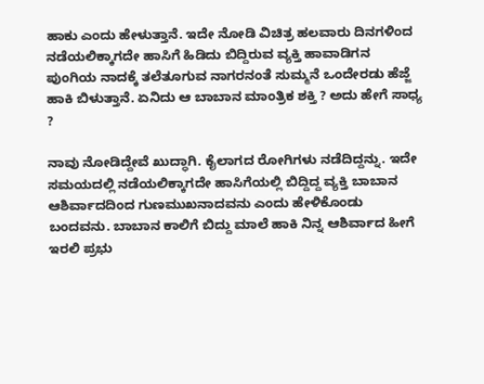ಹಾಕು ಎಂದು ಹೇಳುತ್ತಾನೆ. ಇದೇ ನೋಡಿ ವಿಚಿತ್ರ ಹಲವಾರು ದಿನಗಳಿಂದ ನಡೆಯಲಿಕ್ಕಾಗದೇ ಹಾಸಿಗೆ ಹಿಡಿದು ಬಿದ್ದಿರುವ ವ್ಯಕ್ತಿ ಹಾವಾಡಿಗನ ಪುಂಗಿಯ ನಾದಕ್ಕೆ ತಲೆತೂಗುವ ನಾಗರನಂತೆ ಸುಮ್ಮನೆ ಒಂದೇರಡು ಹೆಜ್ಜೆ ಹಾಕಿ ಬಿಳುತ್ತಾನೆ. ಏನಿದು ಆ ಬಾಬಾನ ಮಾಂತ್ರಿಕ ಶಕ್ತಿ ? ಅದು ಹೇಗೆ ಸಾಧ್ಯ ?

ನಾವು ನೋಡಿದ್ದೇವೆ ಖುದ್ಧಾಗಿ. ಕೈಲಾಗದ ರೋಗಿಗಳು ನಡೆದಿದ್ದನ್ನು. ಇದೇ ಸಮಯದಲ್ಲಿ ನಡೆಯಲಿಕ್ಕಾಗದೇ ಹಾಸಿಗೆಯಲ್ಲಿ ಬಿದ್ದಿದ್ದ ವ್ಯಕ್ತಿ ಬಾಬಾನ ಆಶಿರ್ವಾದದಿಂದ ಗುಣಮುಖನಾದವನು ಎಂದು ಹೇಳಿಕೊಂಡು ಬಂದವನು. ಬಾಬಾನ ಕಾಲಿಗೆ ಬಿದ್ದು ಮಾಲೆ ಹಾಕಿ ನಿನ್ನ ಆಶಿರ್ವಾದ ಹೀಗೆ ಇರಲಿ ಪ್ರಭು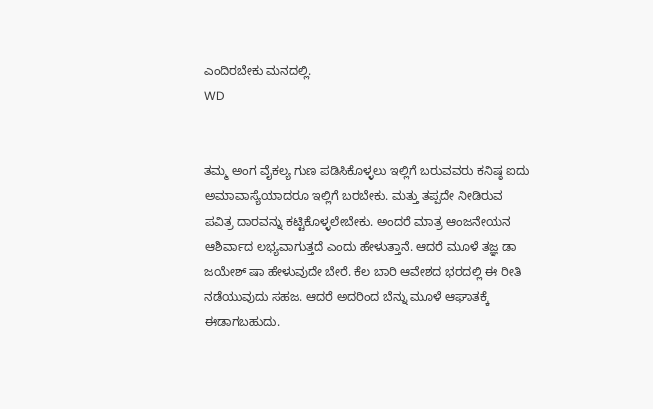ಎಂದಿರಬೇಕು ಮನದಲ್ಲಿ.
WD


ತಮ್ಮ ಅಂಗ ವೈಕಲ್ಯ ಗುಣ ಪಡಿಸಿಕೊಳ್ಳಲು ಇಲ್ಲಿಗೆ ಬರುವವರು ಕನಿಷ್ಠ ಐದು ಅಮಾವಾಸ್ಯೆಯಾದರೂ ಇಲ್ಲಿಗೆ ಬರಬೇಕು. ಮತ್ತು ತಪ್ಪದೇ ನೀಡಿರುವ ಪವಿತ್ರ ದಾರವನ್ನು ಕಟ್ಟಿಕೊಳ್ಳಲೇಬೇಕು. ಅಂದರೆ ಮಾತ್ರ ಆಂಜನೇಯನ ಆಶಿರ್ವಾದ ಲಭ್ಯವಾಗುತ್ತದೆ ಎಂದು ಹೇಳುತ್ತಾನೆ. ಆದರೆ ಮೂಳೆ ತಜ್ಞ ಡಾ ಜಯೇಶ್ ಷಾ ಹೇಳುವುದೇ ಬೇರೆ. ಕೆಲ ಬಾರಿ ಆವೇಶದ ಭರದಲ್ಲಿ ಈ ರೀತಿ ನಡೆಯುವುದು ಸಹಜ. ಆದರೆ ಅದರಿಂದ ಬೆನ್ನು ಮೂಳೆ ಆಘಾತಕ್ಕೆ ಈಡಾಗಬಹುದು.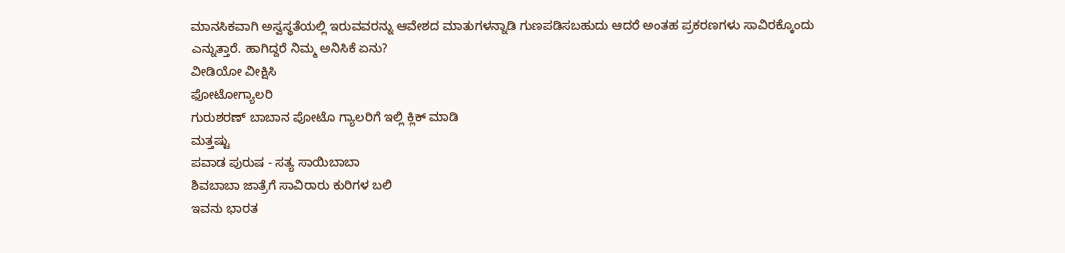ಮಾನಸಿಕವಾಗಿ ಅಸ್ವಸ್ಥತೆಯಲ್ಲಿ ಇರುವವರನ್ನು ಆವೇಶದ ಮಾತುಗಳನ್ನಾಡಿ ಗುಣಪಡಿಸಬಹುದು ಆದರೆ ಅಂತಹ ಪ್ರಕರಣಗಳು ಸಾವಿರಕ್ಕೊಂದು ಎನ್ನುತ್ತಾರೆ. ಹಾಗಿದ್ದರೆ ನಿಮ್ಮ ಅನಿಸಿಕೆ ಏನು?
ವೀಡಿಯೋ ವೀಕ್ಷಿಸಿ
ಫೋಟೋಗ್ಯಾಲರಿ
ಗುರುಶರಣ್ ಬಾಬಾನ ಪೋಟೊ ಗ್ಯಾಲರಿಗೆ ಇಲ್ಲಿ ಕ್ಲಿಕ್ ಮಾಡಿ
ಮತ್ತಷ್ಟು
ಪವಾಡ ಪುರುಷ - ಸತ್ಯ ಸಾಯಿಬಾಬಾ
ಶಿವಬಾಬಾ ಜಾತ್ರೆಗೆ ಸಾವಿರಾರು ಕುರಿಗಳ ಬಲಿ
ಇವನು ಭಾರತ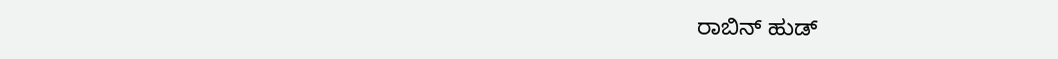ರಾಬಿನ್ ಹುಡ್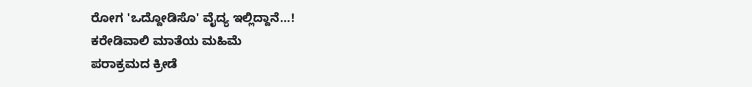ರೋಗ 'ಒದ್ದೋಡಿಸೊ' ವೈದ್ಯ ಇಲ್ಲಿದ್ದಾನೆ…!
ಕರೇಡಿವಾಲಿ ಮಾತೆಯ ಮಹಿಮೆ
ಪರಾಕ್ರಮದ ಕ್ರೀಡೆ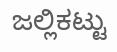ಜಲ್ಲಿಕಟ್ಟು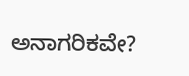ಅನಾಗರಿಕವೇ?